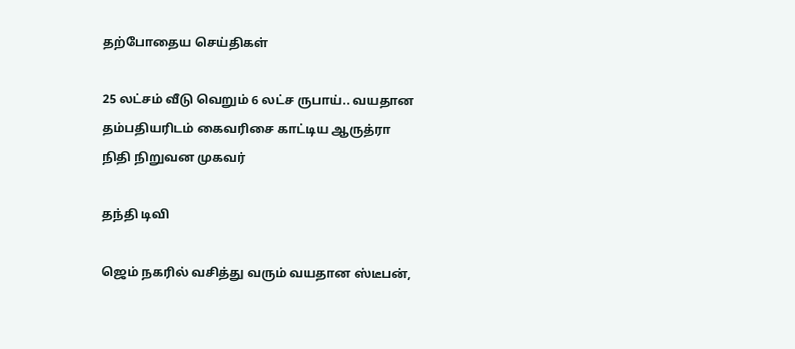தற்போதைய செய்திகள்

25 லட்சம் வீடு வெறும் 6 லட்ச ருபாய்.. வயதான தம்பதியரிடம் கைவரிசை காட்டிய ஆருத்ரா நிதி நிறுவன முகவர்

தந்தி டிவி

ஜெம் நகரில் வசித்து வரும் வயதான ஸ்டீபன்,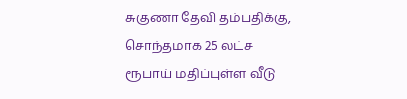சுகுணா தேவி தம்பதிக்கு, சொந்தமாக 25 லட்ச ரூபாய் மதிப்புள்ள வீடு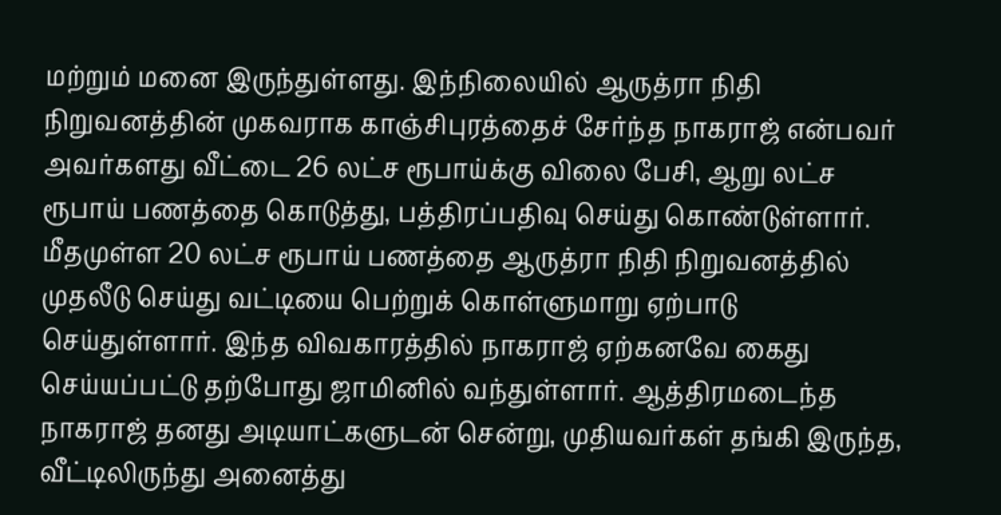மற்றும் மனை இருந்துள்ளது. இந்நிலையில் ஆருத்ரா நிதி நிறுவனத்தின் முகவராக காஞ்சிபுரத்தைச் சேர்ந்த நாகராஜ் என்பவர் அவர்களது வீட்டை 26 லட்ச ரூபாய்க்கு விலை பேசி, ஆறு லட்ச ரூபாய் பணத்தை கொடுத்து, பத்திரப்பதிவு செய்து கொண்டுள்ளார். மீதமுள்ள 20 லட்ச ரூபாய் பணத்தை ஆருத்ரா நிதி நிறுவனத்தில் முதலீடு செய்து வட்டியை பெற்றுக் கொள்ளுமாறு ஏற்பாடு செய்துள்ளார். இந்த விவகாரத்தில் நாகராஜ் ஏற்கனவே கைது செய்யப்பட்டு தற்போது ஜாமினில் வந்துள்ளார். ஆத்திரமடைந்த நாகராஜ் தனது அடியாட்களுடன் சென்று, முதியவர்கள் தங்கி இருந்த, வீட்டிலிருந்து அனைத்து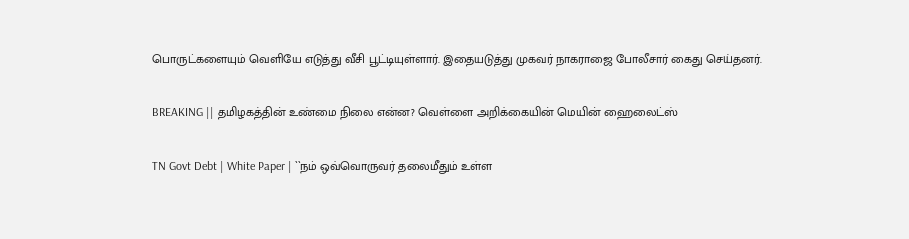பொருட்களையும் வெளியே எடுத்து வீசி பூட்டியுள்ளார். இதையடுத்து முகவர் நாகராஜை போலீசார் கைது செய்தனர்.

BREAKING || தமிழகத்தின் உண்மை நிலை என்ன? வெள்ளை அறிக்கையின் மெயின் ஹைலைட்ஸ்

TN Govt Debt | White Paper | ``நம் ஒவ்வொருவர் தலைமீதும் உள்ள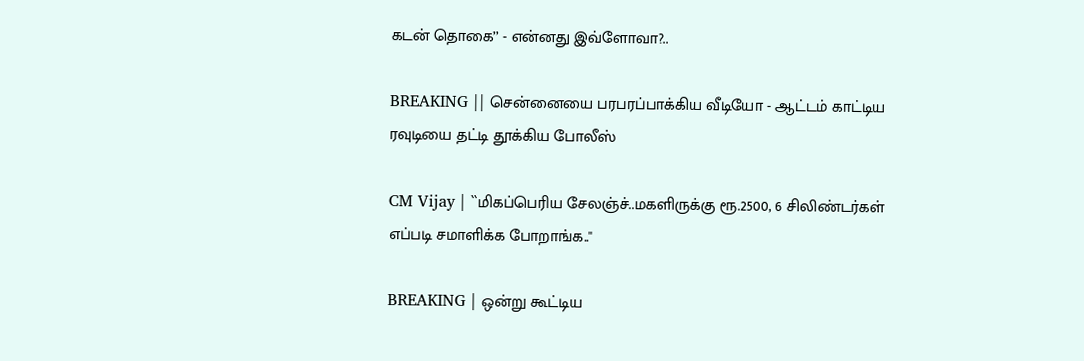கடன் தொகை’’ - என்னது இவ்ளோவா?..

BREAKING || சென்னையை பரபரப்பாக்கிய வீடியோ - ஆட்டம் காட்டிய ரவுடியை தட்டி தூக்கிய போலீஸ்

CM Vijay | ``மிகப்பெரிய சேலஞ்ச்..மகளிருக்கு ரூ.2500, 6 சிலிண்டர்கள் எப்படி சமாளிக்க போறாங்க..''

BREAKING | ஒன்று கூட்டிய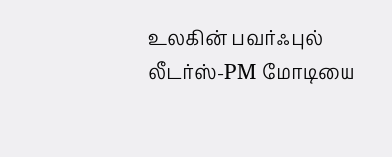உலகின் பவர்ஃபுல் லீடர்ஸ்-PM மோடியை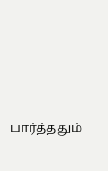பார்த்ததும்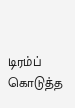டிரம்ப் கொடுத்த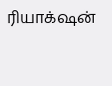ரியாக்‌ஷன்